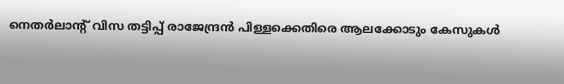നെതര്‍ലാന്റ് വിസ തട്ടിപ്പ് രാജേന്ദ്രന്‍ പിള്ളക്കെതിരെ ആലക്കോടും കേസുകള്‍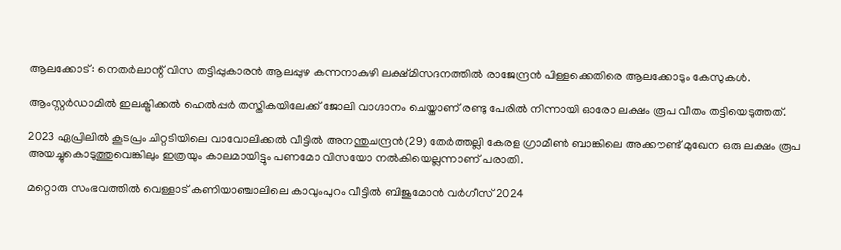ആലക്കോട്: നെതര്‍ലാന്റ് വിസ തട്ടിപ്പുകാരന്‍ ആലപ്പുഴ കന്നനാകുഴി ലക്ഷ്മിസദനത്തില്‍ രാജേന്ദ്രന്‍ പിള്ളക്കെതിരെ ആലക്കോടും കേസുകള്‍.

ആംസ്റ്റര്‍ഡാമില്‍ ഇലക്ട്രിക്കല്‍ ഹെല്‍പ്പര്‍ തസ്തികയിലേക്ക് ജോലി വാഗ്ദാനം ചെയ്താണ് രണ്ടു പേരില്‍ നിന്നായി ഓരോ ലക്ഷം രൂപ വീതം തട്ടിയെടുത്തത്.

2023 ഏപ്രിലില്‍ കൂടപ്രം ചിറ്റടിയിലെ വാവോലിക്കല്‍ വീട്ടില്‍ അനന്തുചന്ദ്രന്‍(29) തേര്‍ത്തല്ലി കേരള ഗ്രാമീണ്‍ ബാങ്കിലെ അക്കൗണ്ട് മുഖേന ഒരു ലക്ഷം രൂപ അയച്ചുകൊടുത്തുവെങ്കിലും ഇത്രയും കാലമായിട്ടും പണമോ വിസയോ നല്‍കിയെല്ലന്നാണ് പരാതി.

മറ്റൊരു സംഭവത്തില്‍ വെള്ളാട് കണിയാഞ്ചാലിലെ കാവുംപുറം വീട്ടില്‍ ബിജുമോന്‍ വര്‍ഗീസ് 2024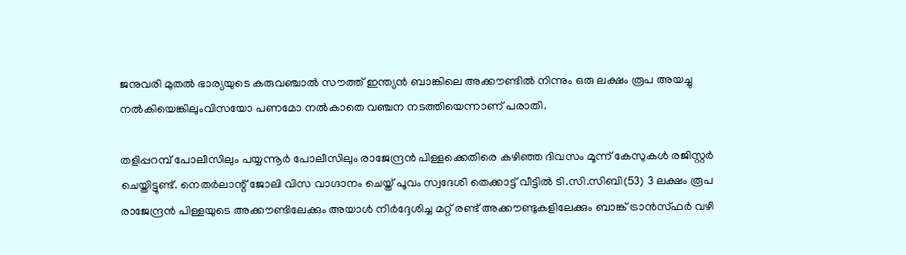ജനുവരി മുതല്‍ ഭാര്യയുടെ കരുവഞ്ചാല്‍ സൗത്ത് ഇന്ത്യന്‍ ബാങ്കിലെ അക്കൗണ്ടില്‍ നിന്നും ഒരു ലക്ഷം രൂപ അയച്ചു നല്‍കിയെങ്കിലുംവിസയോ പണമോ നല്‍കാതെ വഞ്ചന നടത്തിയെന്നാണ് പരാതി.

തളിപ്പറമ്പ് പോലീസിലും പയ്യന്നൂര്‍ പോലീസിലും രാജേന്ദ്രന്‍ പിള്ളക്കെതിരെ കഴിഞ്ഞ ദിവസം മൂന്ന് കേസുകള്‍ രജിസ്റ്റര്‍ ചെയ്തിട്ടുണ്ട്. നെതര്‍ലാന്റ് ജോലി വിസ വാഗ്ദാനം ചെയ്ത് പൂവം സ്വദേശി തെക്കാട്ട് വീട്ടില്‍ ടി.സി.സിബി(53) 3 ലക്ഷം രൂപ രാജേന്ദ്രന്‍ പിള്ളയുടെ അക്കൗണ്ടിലേക്കും അയാള്‍ നിര്‍ദ്ദേശിച്ച മറ്റ് രണ്ട് അക്കൗണ്ടുകളിലേക്കും ബാങ്ക് ട്രാന്‍സ്ഫര്‍ വഴി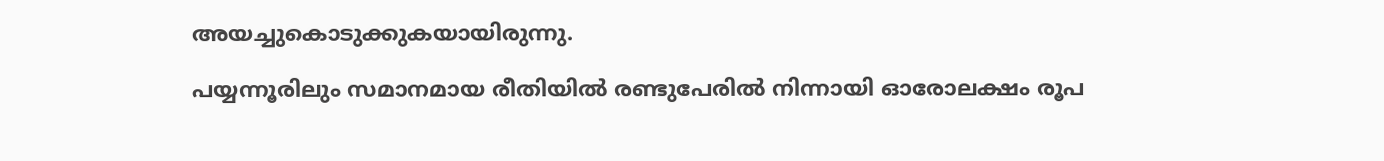അയച്ചുകൊടുക്കുകയായിരുന്നു.

പയ്യന്നൂരിലും സമാനമായ രീതിയില്‍ രണ്ടുപേരില്‍ നിന്നായി ഓരോലക്ഷം രൂപ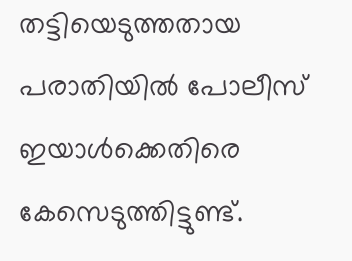തട്ടിയെടുത്തതായ പരാതിയില്‍ പോലീസ് ഇയാള്‍ക്കെതിരെ കേസെടുത്തിട്ടുണ്ട്.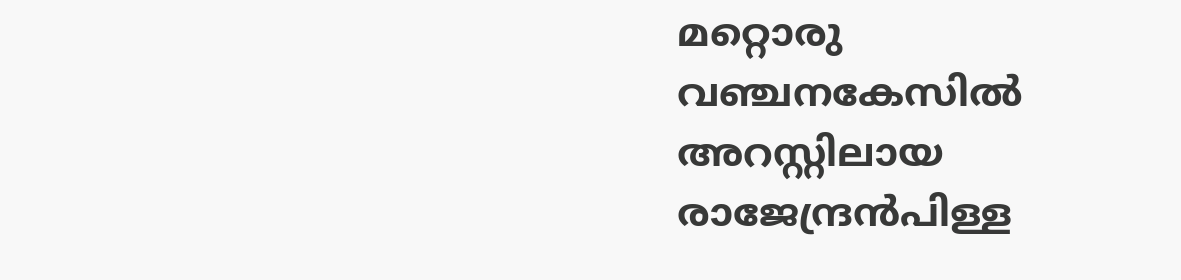മറ്റൊരു വഞ്ചനകേസില്‍ അറസ്റ്റിലായ രാജേന്ദ്രന്‍പിള്ള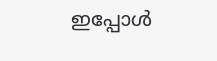ഇപ്പോള്‍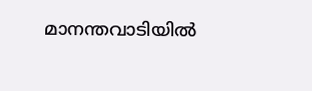മാനന്തവാടിയില്‍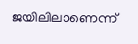ജയിലിലാണെന്ന്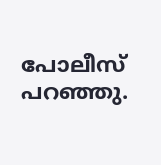പോലീസ് പറഞ്ഞു.